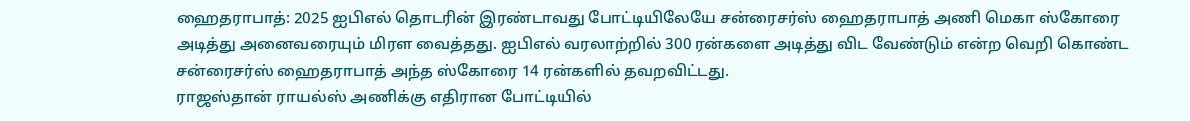ஹைதராபாத்: 2025 ஐபிஎல் தொடரின் இரண்டாவது போட்டியிலேயே சன்ரைசர்ஸ் ஹைதராபாத் அணி மெகா ஸ்கோரை அடித்து அனைவரையும் மிரள வைத்தது. ஐபிஎல் வரலாற்றில் 300 ரன்களை அடித்து விட வேண்டும் என்ற வெறி கொண்ட சன்ரைசர்ஸ் ஹைதராபாத் அந்த ஸ்கோரை 14 ரன்களில் தவறவிட்டது.
ராஜஸ்தான் ராயல்ஸ் அணிக்கு எதிரான போட்டியில்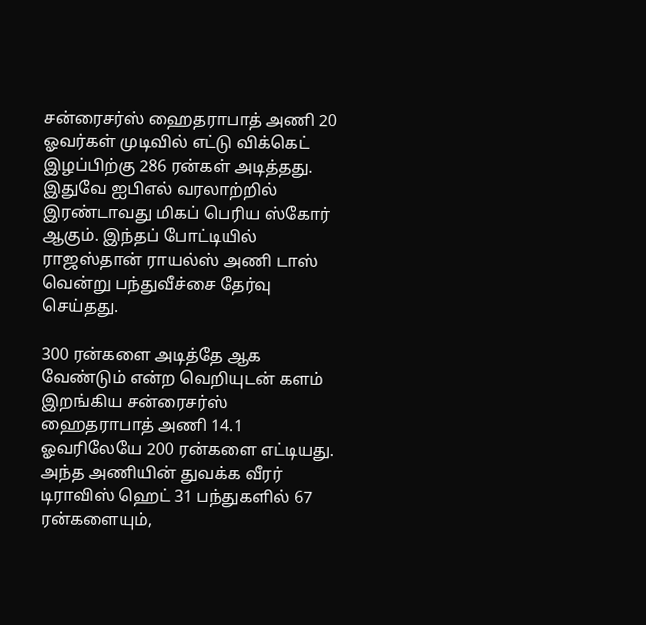சன்ரைசர்ஸ் ஹைதராபாத் அணி 20 ஓவர்கள் முடிவில் எட்டு விக்கெட் இழப்பிற்கு 286 ரன்கள் அடித்தது. இதுவே ஐபிஎல் வரலாற்றில் இரண்டாவது மிகப் பெரிய ஸ்கோர் ஆகும். இந்தப் போட்டியில் ராஜஸ்தான் ராயல்ஸ் அணி டாஸ் வென்று பந்துவீச்சை தேர்வு செய்தது.

300 ரன்களை அடித்தே ஆக வேண்டும் என்ற வெறியுடன் களம் இறங்கிய சன்ரைசர்ஸ் ஹைதராபாத் அணி 14.1 ஓவரிலேயே 200 ரன்களை எட்டியது. அந்த அணியின் துவக்க வீரர் டிராவிஸ் ஹெட் 31 பந்துகளில் 67 ரன்களையும்,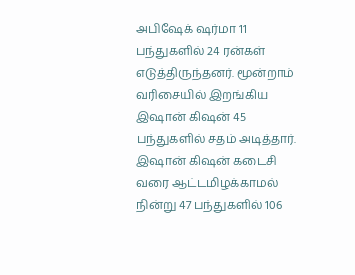அபிஷேக் ஷர்மா 11 பந்துகளில் 24 ரன்கள் எடுத்திருந்தனர். மூன்றாம் வரிசையில் இறங்கிய இஷான் கிஷன் 45 பந்துகளில் சதம் அடித்தார்.
இஷான் கிஷன் கடைசி வரை ஆட்டமிழக்காமல் நின்று 47 பந்துகளில் 106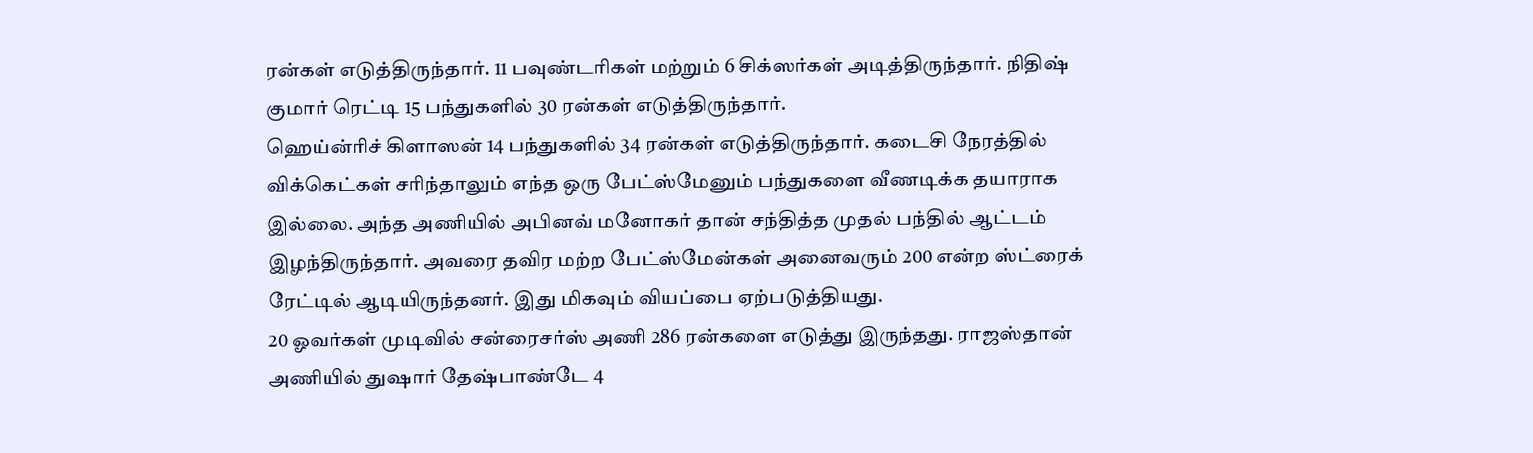ரன்கள் எடுத்திருந்தார். 11 பவுண்டரிகள் மற்றும் 6 சிக்ஸர்கள் அடித்திருந்தார். நிதிஷ் குமார் ரெட்டி 15 பந்துகளில் 30 ரன்கள் எடுத்திருந்தார்.
ஹெய்ன்ரிச் கிளாஸன் 14 பந்துகளில் 34 ரன்கள் எடுத்திருந்தார். கடைசி நேரத்தில் விக்கெட்கள் சரிந்தாலும் எந்த ஒரு பேட்ஸ்மேனும் பந்துகளை வீணடிக்க தயாராக இல்லை. அந்த அணியில் அபினவ் மனோகர் தான் சந்தித்த முதல் பந்தில் ஆட்டம் இழந்திருந்தார். அவரை தவிர மற்ற பேட்ஸ்மேன்கள் அனைவரும் 200 என்ற ஸ்ட்ரைக் ரேட்டில் ஆடியிருந்தனர். இது மிகவும் வியப்பை ஏற்படுத்தியது.
20 ஓவர்கள் முடிவில் சன்ரைசர்ஸ் அணி 286 ரன்களை எடுத்து இருந்தது. ராஜஸ்தான் அணியில் துஷார் தேஷ்பாண்டே 4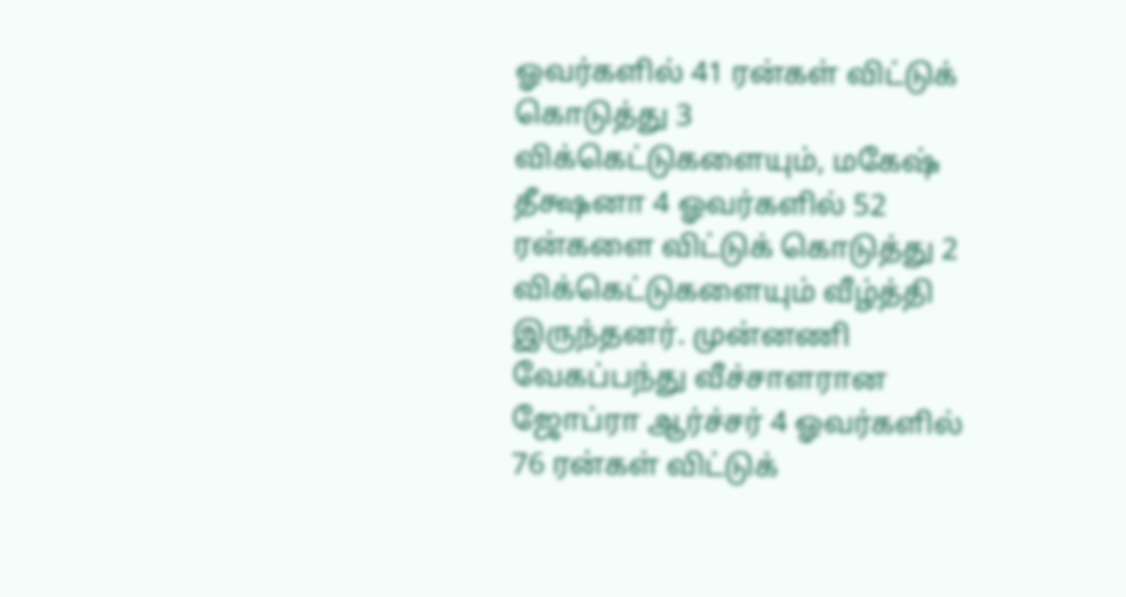ஓவர்களில் 41 ரன்கள் விட்டுக் கொடுத்து 3 விக்கெட்டுகளையும், மகேஷ் தீக்ஷனா 4 ஓவர்களில் 52 ரன்களை விட்டுக் கொடுத்து 2 விக்கெட்டுகளையும் வீழ்த்தி இருந்தனர். முன்னணி வேகப்பந்து வீச்சாளரான ஜோப்ரா ஆர்ச்சர் 4 ஓவர்களில் 76 ரன்கள் விட்டுக்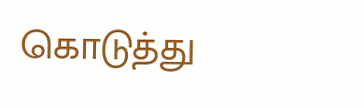கொடுத்து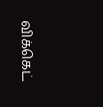விக்கெட்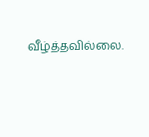வீழ்த்தவில்லை.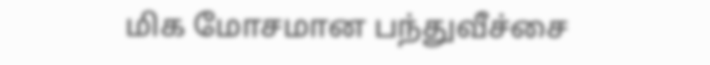மிக மோசமான பந்துவீச்சை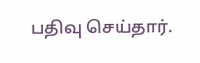பதிவு செய்தார்.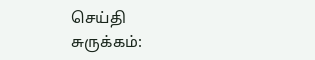செய்தி சுருக்கம்: